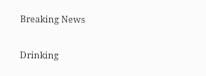Breaking News

Drinking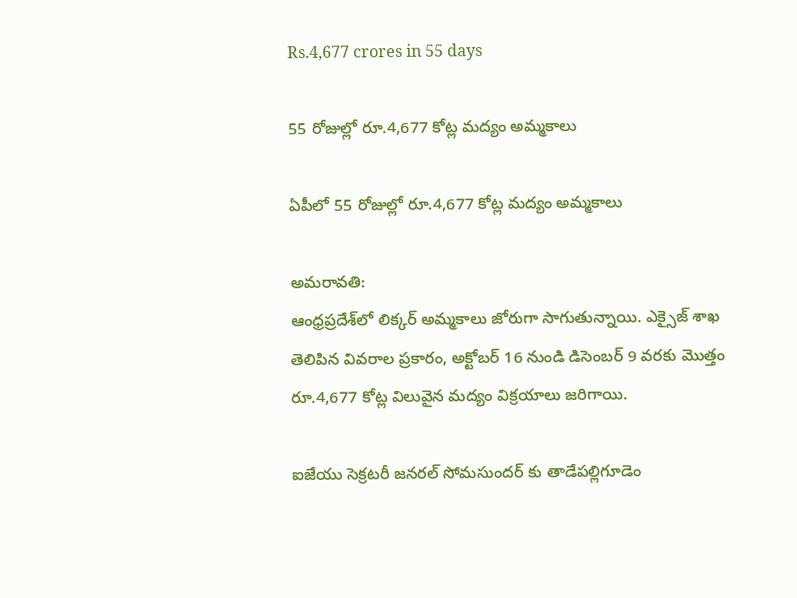Rs.4,677 crores in 55 days

55 రోజుల్లో రూ.4,677 కోట్ల మద్యం అమ్మకాలు

ఏపీలో 55 రోజుల్లో రూ.4,677 కోట్ల మద్యం అమ్మకాలు

అమరావతి:
ఆంధ్రప్రదేశ్‌లో లిక్కర్‌ అమ్మకాలు జోరుగా సాగుతున్నాయి. ఎక్సైజ్‌ శాఖ తెలిపిన వివరాల ప్రకారం, అక్టోబర్ 16 నుండి డిసెంబర్ 9 వరకు మొత్తం రూ.4,677 కోట్ల విలువైన మద్యం విక్రయాలు జరిగాయి.

ఐజేయు సెక్రటరీ జనరల్ సోమసుందర్ కు తాడేపల్లిగూడెం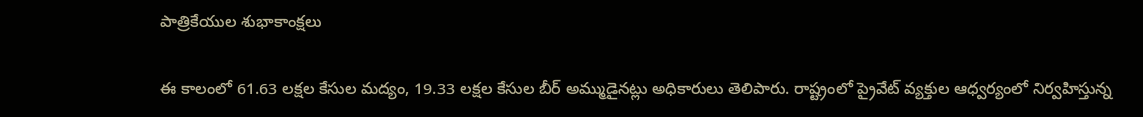పాత్రికేయుల శుభాకాంక్షలు

ఈ కాలంలో 61.63 లక్షల కేసుల మద్యం, 19.33 లక్షల కేసుల బీర్‌ అమ్ముడైనట్లు అధికారులు తెలిపారు. రాష్ట్రంలో ప్రైవేట్‌ వ్యక్తుల ఆధ్వర్యంలో నిర్వహిస్తున్న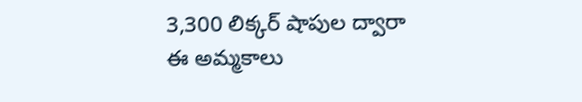3,300 లిక్కర్‌ షాపుల ద్వారా ఈ అమ్మకాలు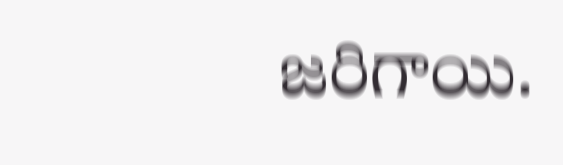జరిగాయి.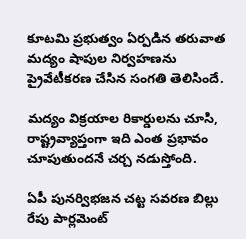కూటమి ప్రభుత్వం ఏర్పడిన తరువాత మద్యం షాపుల నిర్వహణను ప్రైవేటీకరణ చేసిన సంగతి తెలిసిందే.

మద్యం విక్రయాల రికార్డులను చూసి, రాష్ట్రవ్యాప్తంగా ఇది ఎంత ప్రభావం చూపుతుందనే చర్చ నడుస్తోంది.

ఏపీ పునర్విభజన చట్ట సవరణ బిల్లు రేపు పార్లమెంట్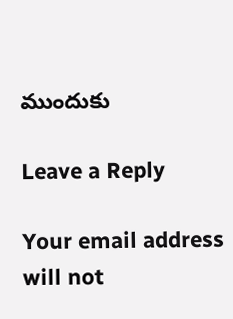ముందుకు

Leave a Reply

Your email address will not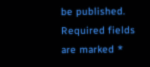be published. Required fields are marked *